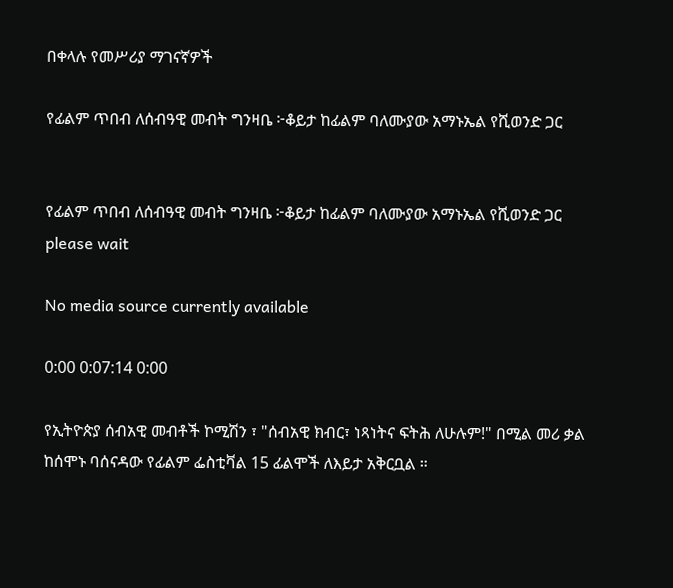በቀላሉ የመሥሪያ ማገናኛዎች

የፊልም ጥበብ ለሰብዓዊ መብት ግንዛቤ ፦ቆይታ ከፊልም ባለሙያው አማኑኤል የሺወንድ ጋር


የፊልም ጥበብ ለሰብዓዊ መብት ግንዛቤ ፦ቆይታ ከፊልም ባለሙያው አማኑኤል የሺወንድ ጋር
please wait

No media source currently available

0:00 0:07:14 0:00

የኢትዮጵያ ሰብአዊ መብቶች ኮሚሽን ፣ "ሰብአዊ ክብር፣ ነጻነትና ፍትሕ ለሁሉም!" በሚል መሪ ቃል ከሰሞኑ ባሰናዳው የፊልም ፌስቲቫል 15 ፊልሞች ለእይታ አቅርቧል ።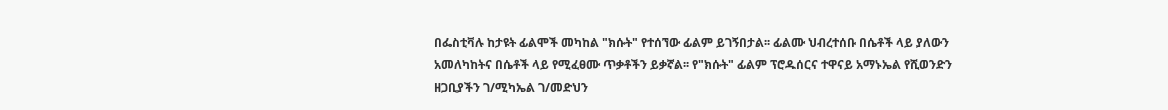በፌስቲቫሉ ከታዩት ፊልሞች መካከል "ክሱት" የተሰኘው ፊልም ይገኝበታል፡፡ ፊልሙ ህብረተሰቡ በሴቶች ላይ ያለውን አመለካከትና በሴቶች ላይ የሚፈፀሙ ጥቃቶችን ይቃኛል፡፡ የ"ክሱት" ፊልም ፕሮዱሰርና ተዋናይ አማኑኤል የሺወንድን ዘጋቢያችን ገ/ሚካኤል ገ/መድህን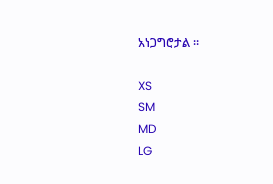አነጋግሮታል ።

XS
SM
MD
LG